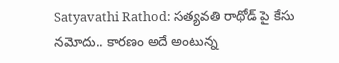Satyavathi Rathod: సత్యవతి రాథోడ్ పై కేసు నమోదు.. కారణం అదే అంటున్న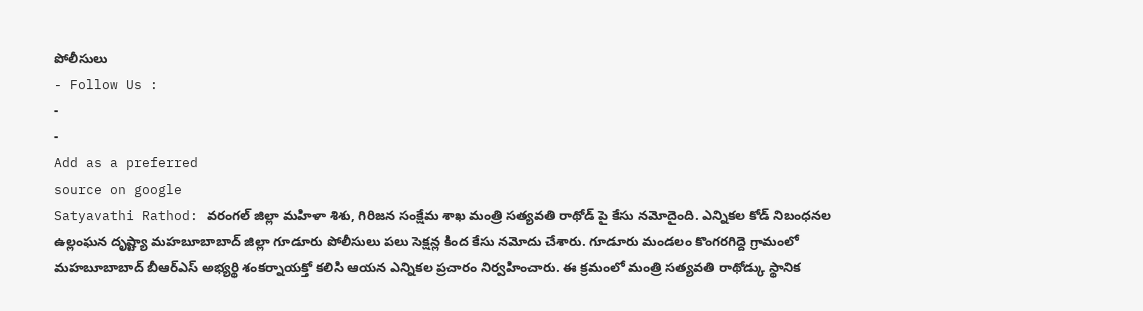పోలీసులు
- Follow Us :
-
-
Add as a preferred
source on google
Satyavathi Rathod: వరంగల్ జిల్లా మహిళా శిశు, గిరిజన సంక్షేమ శాఖ మంత్రి సత్యవతి రాథోడ్ పై కేసు నమోదైంది. ఎన్నికల కోడ్ నిబంధనల ఉల్లంఘన దృష్ట్యా మహబూబాబాద్ జిల్లా గూడూరు పోలీసులు పలు సెక్షన్ల కింద కేసు నమోదు చేశారు. గూడూరు మండలం కొంగరగిద్దె గ్రామంలో మహబూబాబాద్ బీఆర్ఎస్ అభ్యర్థి శంకర్నాయక్తో కలిసి ఆయన ఎన్నికల ప్రచారం నిర్వహించారు. ఈ క్రమంలో మంత్రి సత్యవతి రాథోడ్కు స్థానిక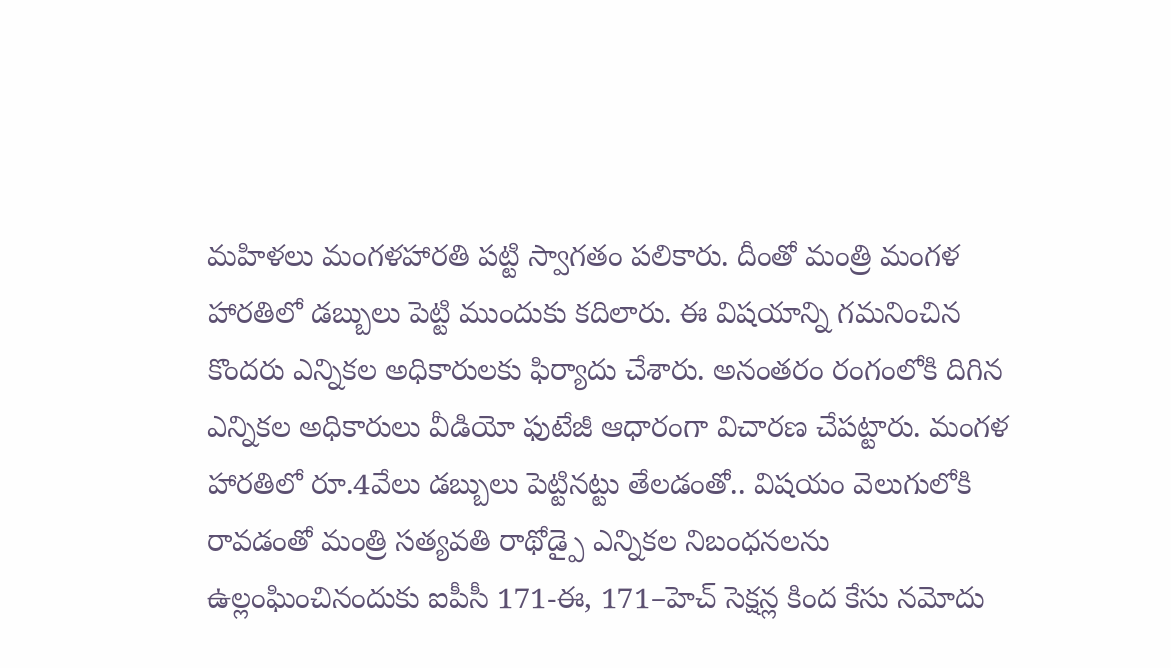మహిళలు మంగళహారతి పట్టి స్వాగతం పలికారు. దీంతో మంత్రి మంగళ హారతిలో డబ్బులు పెట్టి ముందుకు కదిలారు. ఈ విషయాన్ని గమనించిన కొందరు ఎన్నికల అధికారులకు ఫిర్యాదు చేశారు. అనంతరం రంగంలోకి దిగిన ఎన్నికల అధికారులు వీడియో ఫుటేజీ ఆధారంగా విచారణ చేపట్టారు. మంగళ హారతిలో రూ.4వేలు డబ్బులు పెట్టినట్టు తేలడంతో.. విషయం వెలుగులోకి రావడంతో మంత్రి సత్యవతి రాథోడ్పై ఎన్నికల నిబంధనలను ఉల్లంఘించినందుకు ఐపీసీ 171-ఈ, 171–హెచ్ సెక్షన్ల కింద కేసు నమోదు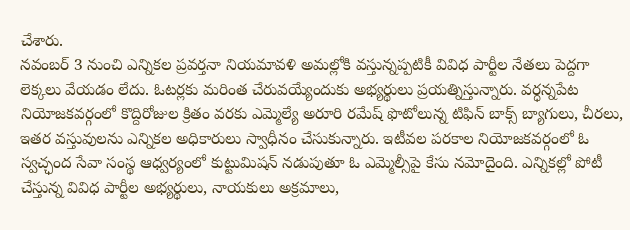చేశారు.
నవంబర్ 3 నుంచి ఎన్నికల ప్రవర్తనా నియమావళి అమల్లోకి వస్తున్నప్పటికీ వివిధ పార్టీల నేతలు పెద్దగా లెక్కలు వేయడం లేదు. ఓటర్లకు మరింత చేరువయ్యేందుకు అభ్యర్థులు ప్రయత్నిస్తున్నారు. వర్ధన్నపేట నియోజకవర్గంలో కొద్దిరోజుల క్రితం వరకు ఎమ్మెల్యే అరూరి రమేష్ ఫొటోలున్న టిఫిన్ బాక్స్ బ్యాగులు, చీరలు, ఇతర వస్తువులను ఎన్నికల అధికారులు స్వాధీనం చేసుకున్నారు. ఇటీవల పరకాల నియోజకవర్గంలో ఓ స్వచ్ఛంద సేవా సంస్థ ఆధ్వర్యంలో కుట్టుమిషన్ నడుపుతూ ఓ ఎమ్మెల్సీపై కేసు నమోదైంది. ఎన్నికల్లో పోటీ చేస్తున్న వివిధ పార్టీల అభ్యర్థులు, నాయకులు అక్రమాలు,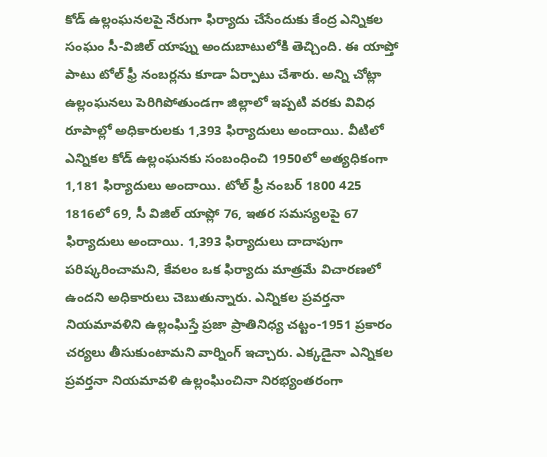కోడ్ ఉల్లంఘనలపై నేరుగా ఫిర్యాదు చేసేందుకు కేంద్ర ఎన్నికల సంఘం సీ-విజిల్ యాప్ను అందుబాటులోకి తెచ్చింది. ఈ యాప్తో పాటు టోల్ ఫ్రీ నంబర్లను కూడా ఏర్పాటు చేశారు. అన్ని చోట్లా ఉల్లంఘనలు పెరిగిపోతుండగా జిల్లాలో ఇప్పటి వరకు వివిధ రూపాల్లో అధికారులకు 1,393 ఫిర్యాదులు అందాయి. వీటిలో ఎన్నికల కోడ్ ఉల్లంఘనకు సంబంధించి 1950లో అత్యధికంగా 1,181 ఫిర్యాదులు అందాయి. టోల్ ఫ్రీ నంబర్ 1800 425 1816లో 69, సీ విజిల్ యాప్లో 76, ఇతర సమస్యలపై 67 ఫిర్యాదులు అందాయి. 1,393 ఫిర్యాదులు దాదాపుగా పరిష్కరించామని, కేవలం ఒక ఫిర్యాదు మాత్రమే విచారణలో ఉందని అధికారులు చెబుతున్నారు. ఎన్నికల ప్రవర్తనా నియమావళిని ఉల్లంఘిస్తే ప్రజా ప్రాతినిధ్య చట్టం-1951 ప్రకారం చర్యలు తీసుకుంటామని వార్నింగ్ ఇచ్చారు. ఎక్కడైనా ఎన్నికల ప్రవర్తనా నియమావళి ఉల్లంఘించినా నిరభ్యంతరంగా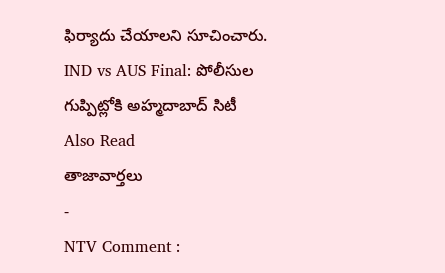ఫిర్యాదు చేయాలని సూచించారు.
IND vs AUS Final: పోలీసుల గుప్పిట్లోకి అహ్మదాబాద్ సిటీ
Also Read
తాజావార్తలు
-
NTV Comment :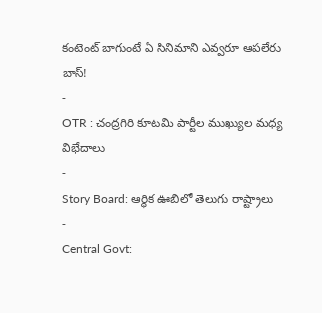కంటెంట్ బాగుంటే ఏ సినిమాని ఎవ్వరూ ఆపలేరు బాస్!
-
OTR : చంద్రగిరి కూటమి పార్టీల ముఖ్యుల మధ్య విభేదాలు
-
Story Board: ఆర్థిక ఊబిలో తెలుగు రాష్ట్రాలు
-
Central Govt: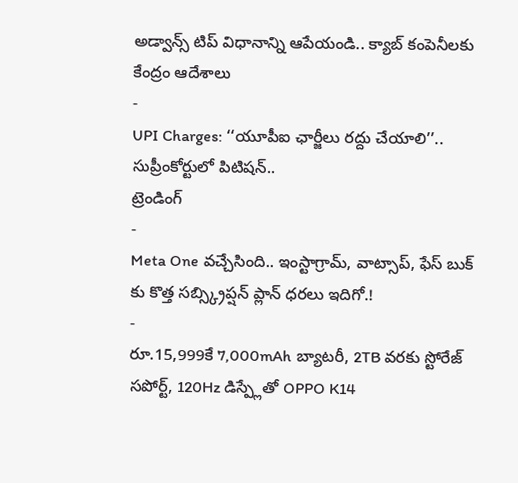అడ్వాన్స్ టిప్ విధానాన్ని ఆపేయండి.. క్యాబ్ కంపెనీలకు కేంద్రం ఆదేశాలు
-
UPI Charges: ‘‘యూపీఐ ఛార్జీలు రద్దు చేయాలి’’.. సుప్రీంకోర్టులో పిటిషన్..
ట్రెండింగ్
-
Meta One వచ్చేసింది.. ఇంస్టాగ్రామ్, వాట్సాప్, ఫేస్ బుక్ కు కొత్త సబ్స్క్రిప్షన్ ప్లాన్ ధరలు ఇదిగో.!
-
రూ.15,999కే 7,000mAh బ్యాటరీ, 2TB వరకు స్టోరేజ్ సపోర్ట్, 120Hz డిస్ప్లేతో OPPO K14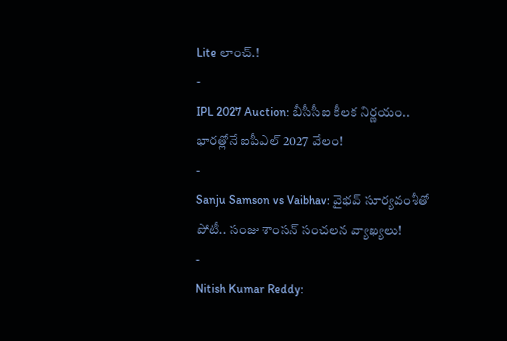Lite లాంచ్.!
-
IPL 2027 Auction: బీసీసీఐ కీలక నిర్ణయం.. భారత్లోనే ఐపీఎల్ 2027 వేలం!
-
Sanju Samson vs Vaibhav: వైభవ్ సూర్యవంశీతో పోటీ.. సంజు శాంసన్ సంచలన వ్యాఖ్యలు!
-
Nitish Kumar Reddy: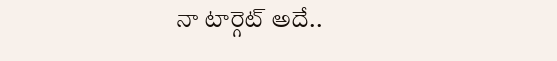నా టార్గెట్ అదే..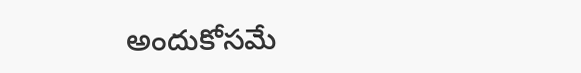అందుకోసమే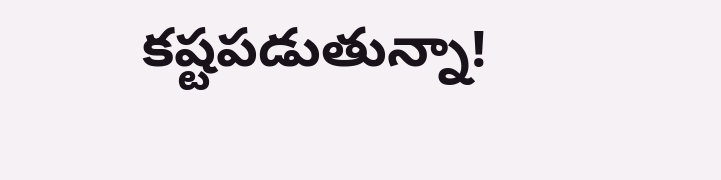కష్టపడుతున్నా!